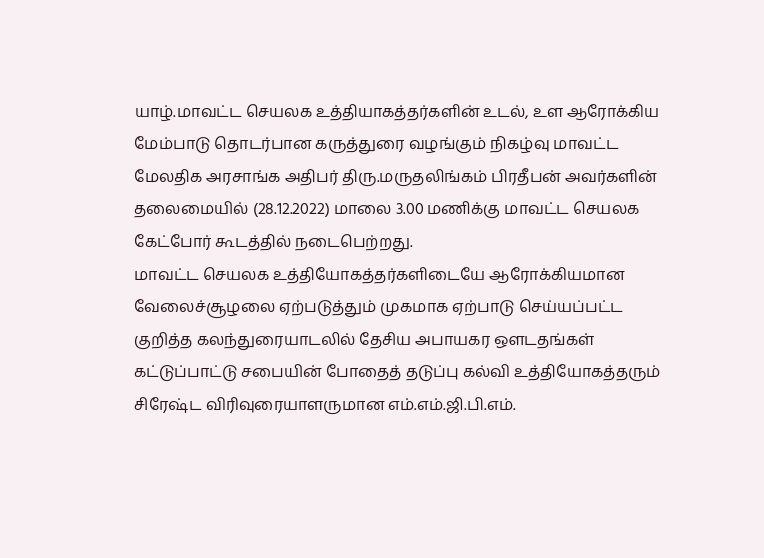யாழ்.மாவட்ட செயலக உத்தியாகத்தர்களின் உடல், உள ஆரோக்கிய மேம்பாடு தொடர்பான கருத்துரை வழங்கும் நிகழ்வு மாவட்ட மேலதிக அரசாங்க அதிபர் திரு.மருதலிங்கம் பிரதீபன் அவர்களின் தலைமையில் (28.12.2022) மாலை 3.00 மணிக்கு மாவட்ட செயலக கேட்போர் கூடத்தில் நடைபெற்றது.
மாவட்ட செயலக உத்தியோகத்தர்களிடையே ஆரோக்கியமான வேலைச்சூழலை ஏற்படுத்தும் முகமாக ஏற்பாடு செய்யப்பட்ட குறித்த கலந்துரையாடலில் தேசிய அபாயகர ஔடதங்கள் கட்டுப்பாட்டு சபையின் போதைத் தடுப்பு கல்வி உத்தியோகத்தரும் சிரேஷ்ட விரிவுரையாளருமான எம்.எம்.ஜி.பி.எம்.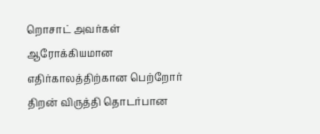றொசாட் அவர்கள் ஆரோக்கியமான எதிர்காலத்திற்கான பெற்றோர் திறன் விருத்தி தொடர்பான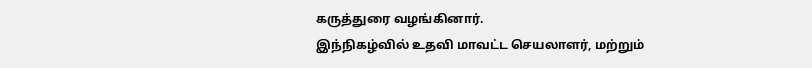கருத்துரை வழங்கினார்.
இந்நிகழ்வில் உதவி மாவட்ட செயலாளர், மற்றும்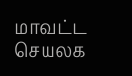மாவட்ட செயலக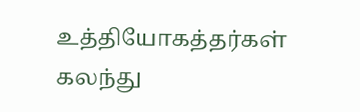உத்தியோகத்தர்கள் கலந்து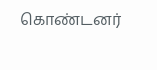கொண்டனர்